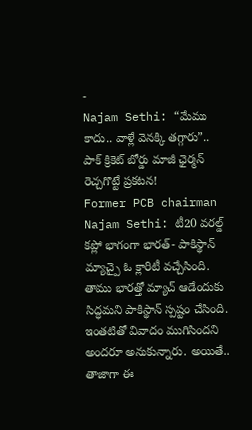-
Najam Sethi: “మేము కాదు.. వాళ్లే వెనక్కి తగ్గారు”.. పాక్ క్రికెట్ బోర్డు మాజీ ఛైర్మన్ రెచ్చగొట్టే ప్రకటన!
Former PCB chairman Najam Sethi: టీ20 వరల్డ్ కప్లో భాగంగా భారత్- పాకిస్థాన్ మ్యాచ్పై ఓ క్లారిటీ వచ్చేసింది. తాము భారత్తో మ్యాచ్ ఆడేందుకు సిద్ధమని పాకిస్థాన్ స్పష్టం చేసింది. ఇంతటితో వివాదం ముగిసిందని అందరూ అనుకున్నారు. అయితే.. తాజాగా ఈ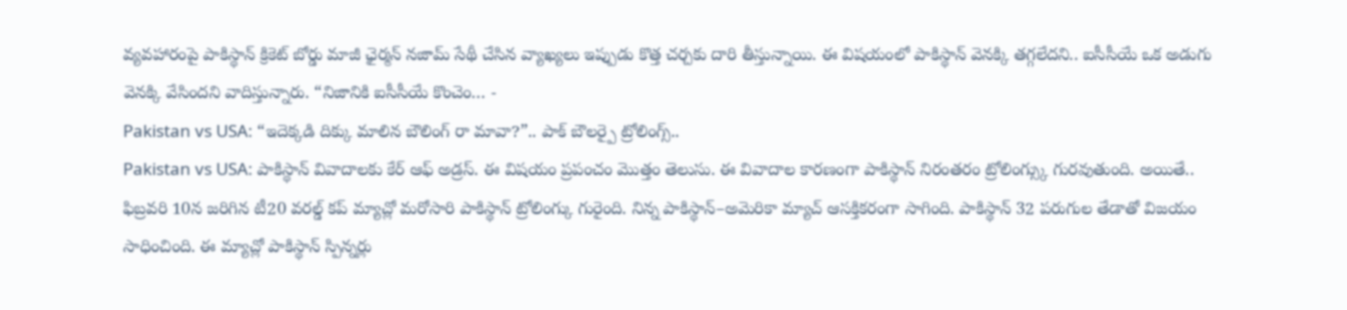వ్యవహారంపై పాకిస్థాన్ క్రికెట్ బోర్డు మాజీ ఛైర్మన్ నజామ్ సేథీ చేసిన వ్యాఖ్యలు ఇప్పుడు కొత్త చర్చకు దారి తీస్తున్నాయి. ఈ విషయంలో పాకిస్థాన్ వెనక్కి తగ్గలేదని.. ఐసీసీయే ఒక అడుగు వెనక్కి వేసిందని వాదిస్తున్నారు. “నిజానికి ఐసీసీయే కొంచెం… -
Pakistan vs USA: “ఇదెక్కడి దిక్కు మాలిన బౌలింగ్ రా మావా?”.. పాక్ బౌలర్పై ట్రోలింగ్స్..
Pakistan vs USA: పాకిస్థాన్ వివాదాలకు కేర్ ఆఫ్ అడ్రస్. ఈ విషయం ప్రపంచం మొత్తం తెలుసు. ఈ వివాదాల కారణంగా పాకిస్థాన్ నిరంతరం ట్రోలింగ్స్కు గురవుతుంది. అయితే.. ఫిబ్రవరి 10న జరిగిన టీ20 వరల్డ్ కప్ మ్యాచ్లో మరోసారి పాకిస్థాన్ ట్రోలింగ్కు గురైంది. నిన్న పాకిస్థాన్–అమెరికా మ్యాచ్ ఆసక్తికరంగా సాగింది. పాకిస్థాన్ 32 పరుగుల తేడాతో విజయం సాధించింది. ఈ మ్యాచ్లో పాకిస్థాన్ స్పిన్నర్లు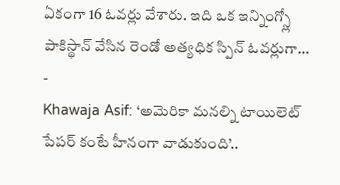ఏకంగా 16 ఓవర్లు వేశారు. ఇది ఒక ఇన్నింగ్స్లో పాకిస్థాన్ వేసిన రెండో అత్యధిక స్పిన్ ఓవర్లుగా… -
Khawaja Asif: ‘అమెరికా మనల్ని టాయిలెట్ పేపర్ కంటే హీనంగా వాడుకుంది’..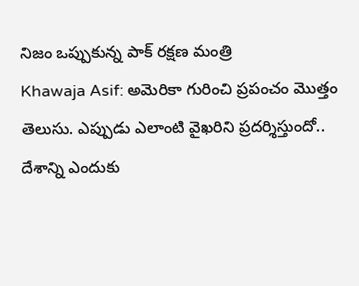నిజం ఒప్పుకున్న పాక్ రక్షణ మంత్రి
Khawaja Asif: అమెరికా గురించి ప్రపంచం మొత్తం తెలుసు. ఎప్పుడు ఎలాంటి వైఖరిని ప్రదర్శిస్తుందో.. దేశాన్ని ఎందుకు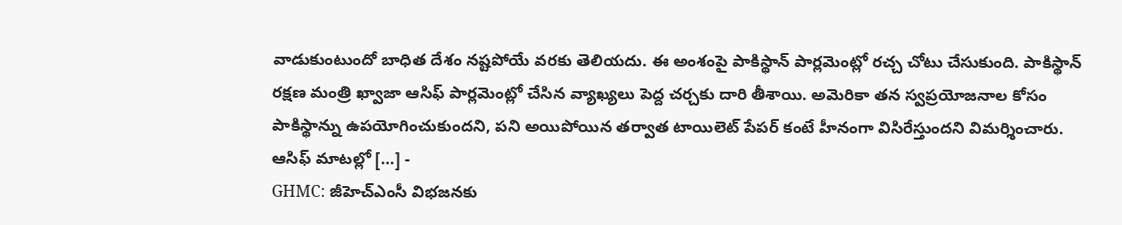వాడుకుంటుందో బాధిత దేశం నష్టపోయే వరకు తెలియదు. ఈ అంశంపై పాకిస్థాన్ పార్లమెంట్లో రచ్చ చోటు చేసుకుంది. పాకిస్థాన్ రక్షణ మంత్రి ఖ్వాజా ఆసిఫ్ పార్లమెంట్లో చేసిన వ్యాఖ్యలు పెద్ద చర్చకు దారి తీశాయి. అమెరికా తన స్వప్రయోజనాల కోసం పాకిస్థాన్ను ఉపయోగించుకుందని, పని అయిపోయిన తర్వాత టాయిలెట్ పేపర్ కంటే హీనంగా విసిరేస్తుందని విమర్శించారు. ఆసిఫ్ మాటల్లో […] -
GHMC: జీహెచ్ఎంసీ విభజనకు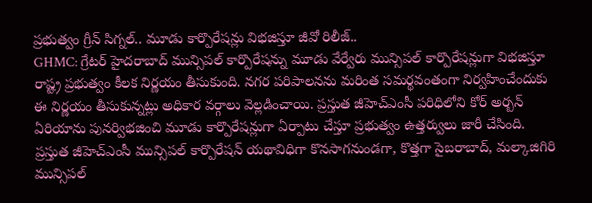ప్రభుత్వం గ్రీన్ సిగ్నల్.. మూడు కార్పొరేషన్లు విభజిస్తూ జీవో రిలీజ్..
GHMC: గ్రేటర్ హైదరాబాద్ మున్సిపల్ కార్పొరేషన్ను మూడు వేర్వేరు మున్సిపల్ కార్పొరేషన్లుగా విభజిస్తూ రాష్ట్ర ప్రభుత్వం కీలక నిర్ణయం తీసుకుంది. నగర పరిపాలనను మరింత సమర్థవంతంగా నిర్వహించేందుకు ఈ నిర్ణయం తీసుకున్నట్లు అధికార వర్గాలు వెల్లడించాయి. ప్రస్తుత జీహెచ్ఎంసీ పరిధిలోని కోర్ అర్బన్ ఏరియాను పునర్విభజించి మూడు కార్పొరేషన్లుగా ఏర్పాటు చేస్తూ ప్రభుత్వం ఉత్తర్వులు జారీ చేసింది. ప్రస్తుత జీహెచ్ఎంసీ మున్సిపల్ కార్పొరేషన్ యథావిధిగా కొనసాగనుండగా, కొత్తగా సైబరాబాద్, మల్కాజిగిరి మున్సిపల్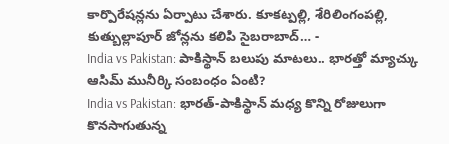కార్పొరేషన్లను ఏర్పాటు చేశారు. కూకట్పల్లి, శేరిలింగంపల్లి, కుత్బుల్లాపూర్ జోన్లను కలిపి సైబరాబాద్… -
India vs Pakistan: పాకిస్థాన్ బలుపు మాటలు.. భారత్తో మ్యాచ్కు ఆసిమ్ మునీర్కి సంబంధం ఏంటి?
India vs Pakistan: భారత్-పాకిస్థాన్ మధ్య కొన్ని రోజులుగా కొనసాగుతున్న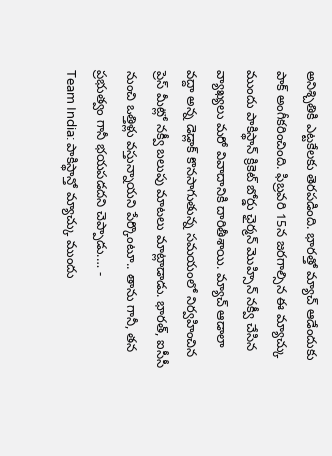అనిశ్చితికి ఎట్టకేలకు తెరపడింది. భారత్తో మ్యాచ్ ఆడేందుకు పాక్ అంగీకరించింది. ఫిబ్రవరి 15న జరగాల్సిన ఈ మ్యాచ్కు ముందు పాకిస్థాన్ క్రికెట్ బోర్డు ఛైర్మన్ మొహ్సిన్ నక్వీ చేసిన వ్యాఖ్యలు మరో వివాదానికి దారితీశాయి. మ్యాచ్ ఆడాలా వద్దా అన్న డెడ్లాక్ కొనసాగుతున్న సమయంలో నిర్వహించిన ప్రెస్ మీట్లో నక్వీ బలుపు మాటలు మాట్లాడాడు. భారత్, ఐసీసీ నుంచి ఒత్తిళ్లు వస్తున్నాయని పేర్కొంటూ.. తాను గానీ, తన ప్రభుత్వం గానీ భయపడదని చెప్పాడు.… -
Team India: పాకిస్థాన్తో మ్యాచ్కు ముందు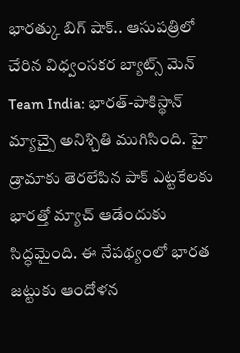భారత్కు బిగ్ షాక్.. ఆసుపత్రిలో చేరిన విధ్వంసకర బ్యాట్స్ మెన్
Team India: భారత్-పాకిస్థాన్ మ్యాచ్పై అనిశ్చితి ముగిసింది. హై డ్రామాకు తెరలేపిన పాక్ ఎట్టకేలకు భారత్తో మ్యాచ్ ఆడేందుకు సిద్ధమైంది. ఈ నేపథ్యంలో భారత జట్టుకు ఆందోళన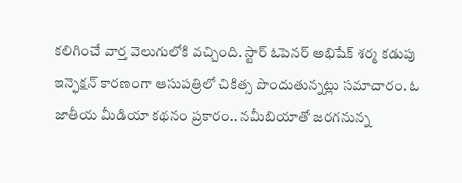కలిగించే వార్త వెలుగులోకి వచ్చింది. స్టార్ ఓపెనర్ అభిషేక్ శర్మ కడుపు ఇన్ఫెక్షన్ కారణంగా ఆసుపత్రిలో చికిత్స పొందుతున్నట్లు సమాచారం. ఓ జాతీయ మీడియా కథనం ప్రకారం.. నమీబియాతో జరగనున్న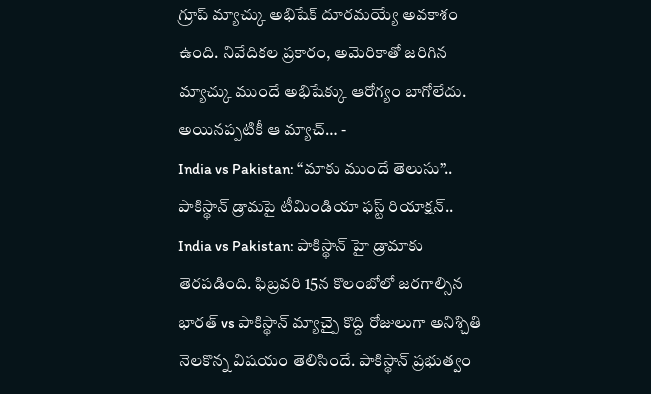గ్రూప్ మ్యాచ్కు అభిషేక్ దూరమయ్యే అవకాశం ఉంది. నివేదికల ప్రకారం, అమెరికాతో జరిగిన మ్యాచ్కు ముందే అభిషేక్కు ఆరోగ్యం బాగోలేదు. అయినప్పటికీ ఆ మ్యాచ్… -
India vs Pakistan: “మాకు ముందే తెలుసు”.. పాకిస్థాన్ డ్రామపై టీమిండియా ఫస్ట్ రియాక్షన్..
India vs Pakistan: పాకిస్థాన్ హై డ్రామాకు తెరపడింది. ఫిబ్రవరి 15న కొలంబోలో జరగాల్సిన భారత్ vs పాకిస్థాన్ మ్యాచ్పై కొద్ది రోజులుగా అనిశ్చితి నెలకొన్న విషయం తెలిసిందే. పాకిస్థాన్ ప్రభుత్వం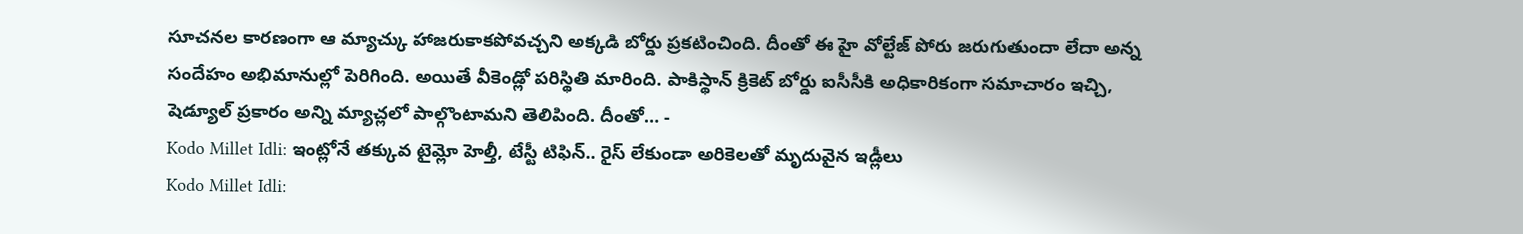సూచనల కారణంగా ఆ మ్యాచ్కు హాజరుకాకపోవచ్చని అక్కడి బోర్డు ప్రకటించింది. దీంతో ఈ హై వోల్టేజ్ పోరు జరుగుతుందా లేదా అన్న సందేహం అభిమానుల్లో పెరిగింది. అయితే వీకెండ్లో పరిస్థితి మారింది. పాకిస్థాన్ క్రికెట్ బోర్డు ఐసీసీకి అధికారికంగా సమాచారం ఇచ్చి, షెడ్యూల్ ప్రకారం అన్ని మ్యాచ్లలో పాల్గొంటామని తెలిపింది. దీంతో… -
Kodo Millet Idli: ఇంట్లోనే తక్కువ టైమ్లో హెల్తీ, టేస్టీ టిఫిన్.. రైస్ లేకుండా అరికెలతో మృదువైన ఇడ్లీలు
Kodo Millet Idli: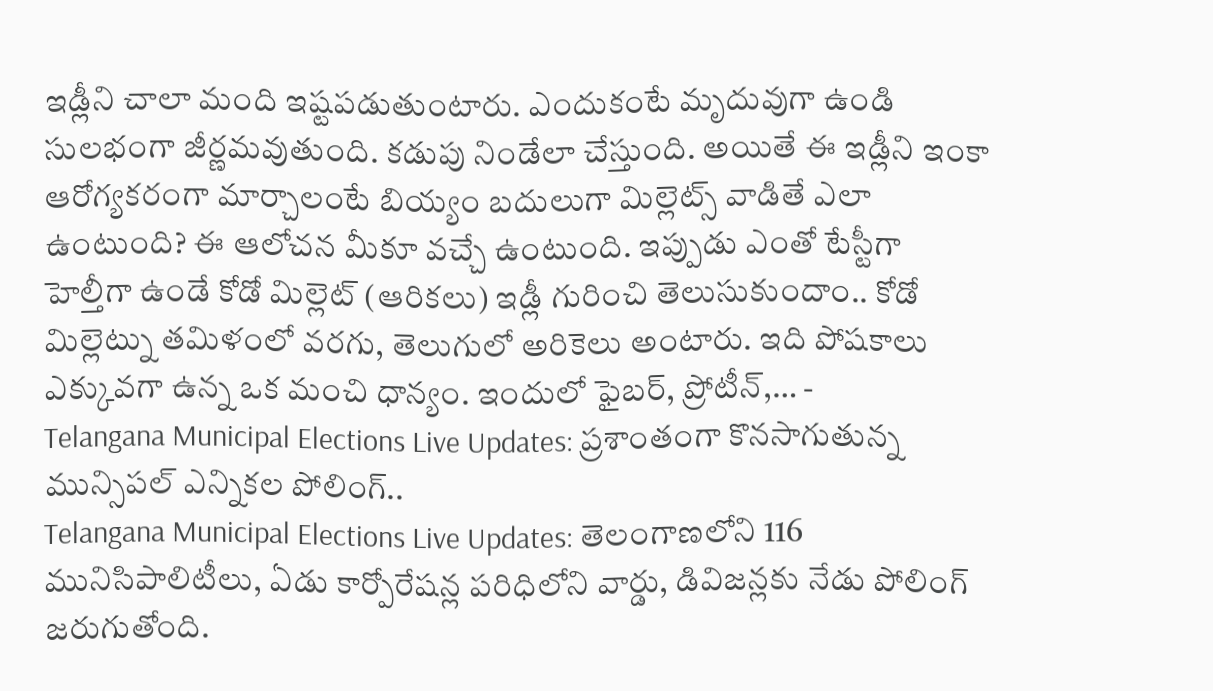ఇడ్లీని చాలా మంది ఇష్టపడుతుంటారు. ఎందుకంటే మృదువుగా ఉండి సులభంగా జీర్ణమవుతుంది. కడుపు నిండేలా చేస్తుంది. అయితే ఈ ఇడ్లీని ఇంకా ఆరోగ్యకరంగా మార్చాలంటే బియ్యం బదులుగా మిల్లెట్స్ వాడితే ఎలా ఉంటుంది? ఈ ఆలోచన మీకూ వచ్చే ఉంటుంది. ఇప్పుడు ఎంతో టేస్టీగా హెల్తీగా ఉండే కోడో మిల్లెట్ (ఆరికలు) ఇడ్లీ గురించి తెలుసుకుందాం.. కోడో మిల్లెట్ను తమిళంలో వరగు, తెలుగులో అరికెలు అంటారు. ఇది పోషకాలు ఎక్కువగా ఉన్న ఒక మంచి ధాన్యం. ఇందులో ఫైబర్, ప్రోటీన్,… -
Telangana Municipal Elections Live Updates: ప్రశాంతంగా కొనసాగుతున్న మున్సిపల్ ఎన్నికల పోలింగ్..
Telangana Municipal Elections Live Updates: తెలంగాణలోని 116 మునిసిపాలిటీలు, ఏడు కార్పోరేషన్ల పరిధిలోని వార్డు, డివిజన్లకు నేడు పోలింగ్ జరుగుతోంది.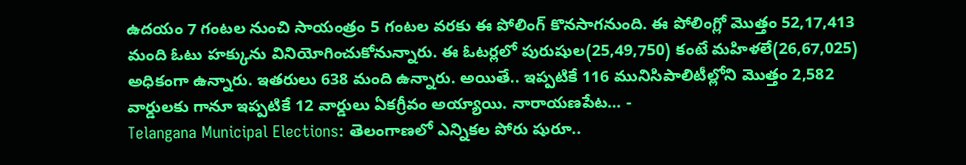ఉదయం 7 గంటల నుంచి సాయంత్రం 5 గంటల వరకు ఈ పోలింగ్ కొనసాగనుంది. ఈ పోలింగ్లో మొత్తం 52,17,413 మంది ఓటు హక్కును వినియోగించుకోనున్నారు. ఈ ఓటర్లలో పురుషుల(25,49,750) కంటే మహిళలే(26,67,025) అధికంగా ఉన్నారు. ఇతరులు 638 మంది ఉన్నారు. అయితే.. ఇప్పటికే 116 మునిసిపాలిటీల్లోని మొత్తం 2,582 వార్డులకు గానూ ఇప్పటికే 12 వార్డులు ఏకగ్రీవం అయ్యాయి. నారాయణపేట… -
Telangana Municipal Elections: తెలంగాణలో ఎన్నికల పోరు షురూ..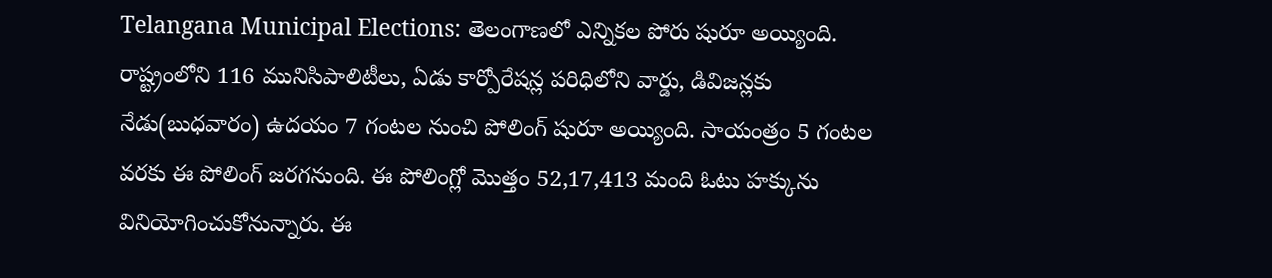Telangana Municipal Elections: తెలంగాణలో ఎన్నికల పోరు షురూ అయ్యింది. రాష్ట్రంలోని 116 మునిసిపాలిటీలు, ఏడు కార్పోరేషన్ల పరిధిలోని వార్డు, డివిజన్లకు నేడు(బుధవారం) ఉదయం 7 గంటల నుంచి పోలింగ్ షురూ అయ్యింది. సాయంత్రం 5 గంటల వరకు ఈ పోలింగ్ జరగనుంది. ఈ పోలింగ్లో మొత్తం 52,17,413 మంది ఓటు హక్కును వినియోగించుకోనున్నారు. ఈ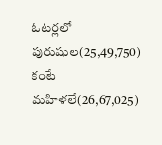ఓటర్లలో పురుషుల(25,49,750) కంటే మహిళలే(26,67,025)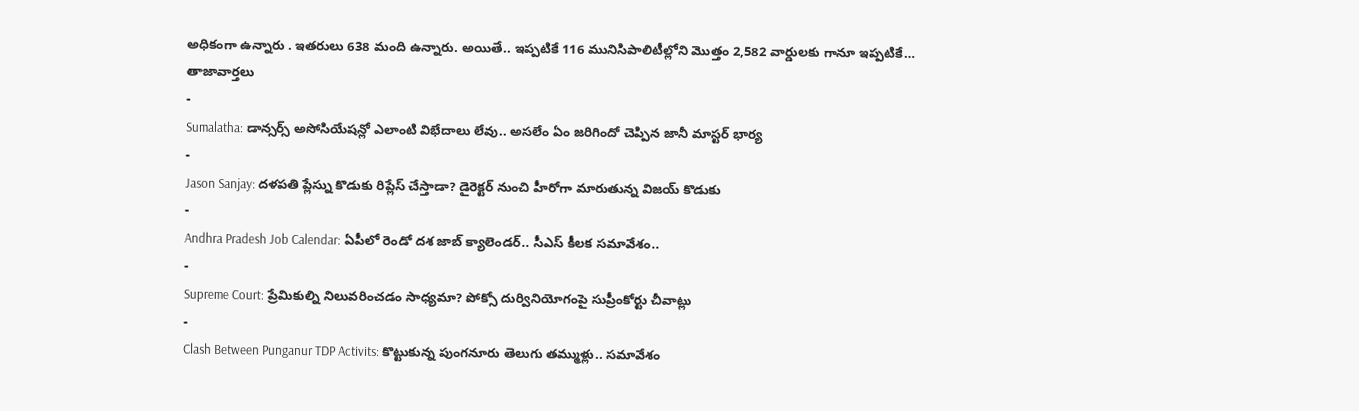అధికంగా ఉన్నారు . ఇతరులు 638 మంది ఉన్నారు. అయితే.. ఇప్పటికే 116 మునిసిపాలిటీల్లోని మొత్తం 2,582 వార్డులకు గానూ ఇప్పటికే…
తాజావార్తలు
-
Sumalatha: డాన్సర్స్ అసోసియేషన్లో ఎలాంటి విభేదాలు లేవు.. అసలేం ఏం జరిగిందో చెప్పిన జానీ మాస్టర్ భార్య
-
Jason Sanjay: దళపతి ప్లేస్ను కొడుకు రిప్లేస్ చేస్తాడా? డైరెక్టర్ నుంచి హీరోగా మారుతున్న విజయ్ కొడుకు
-
Andhra Pradesh Job Calendar: ఏపీలో రెండో దశ జాబ్ క్యాలెండర్.. సీఎస్ కీలక సమావేశం..
-
Supreme Court: ప్రేమికుల్ని నిలువరించడం సాధ్యమా? పోక్సో దుర్వినియోగంపై సుప్రీంకోర్టు చీవాట్లు
-
Clash Between Punganur TDP Activits: కొట్టుకున్న పుంగనూరు తెలుగు తమ్ముళ్లు.. సమావేశం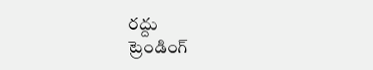రద్దు
ట్రెండింగ్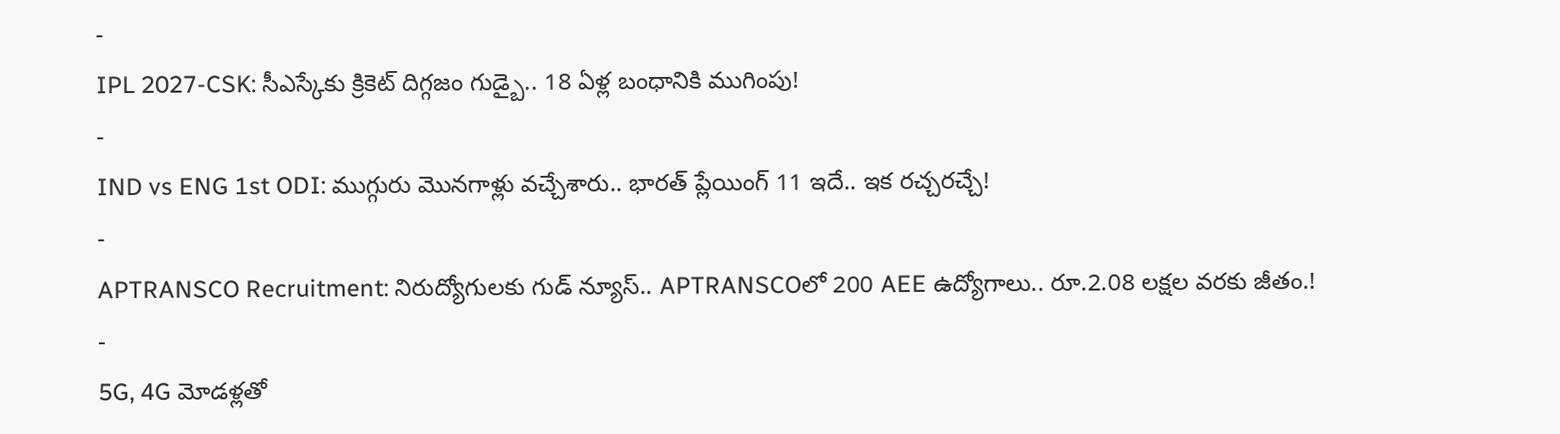-
IPL 2027-CSK: సీఎస్కేకు క్రికెట్ దిగ్గజం గుడ్బై.. 18 ఏళ్ల బంధానికి ముగింపు!
-
IND vs ENG 1st ODI: ముగ్గురు మొనగాళ్లు వచ్చేశారు.. భారత్ ప్లేయింగ్ 11 ఇదే.. ఇక రచ్చరచ్చే!
-
APTRANSCO Recruitment: నిరుద్యోగులకు గుడ్ న్యూస్.. APTRANSCOలో 200 AEE ఉద్యోగాలు.. రూ.2.08 లక్షల వరకు జీతం.!
-
5G, 4G మోడళ్లతో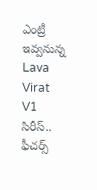ఎంట్రీ ఇవ్వనున్న Lava Virat V1 సిరీస్.. ఫీచర్స్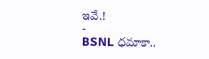ఇవే.!
-
BSNL ధమాకా..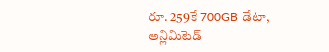రూ. 259కే 700GB డేటా, అన్లిమిటెడ్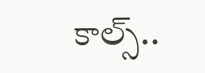కాల్స్..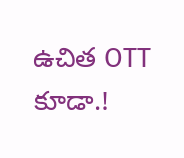ఉచిత OTT కూడా.!